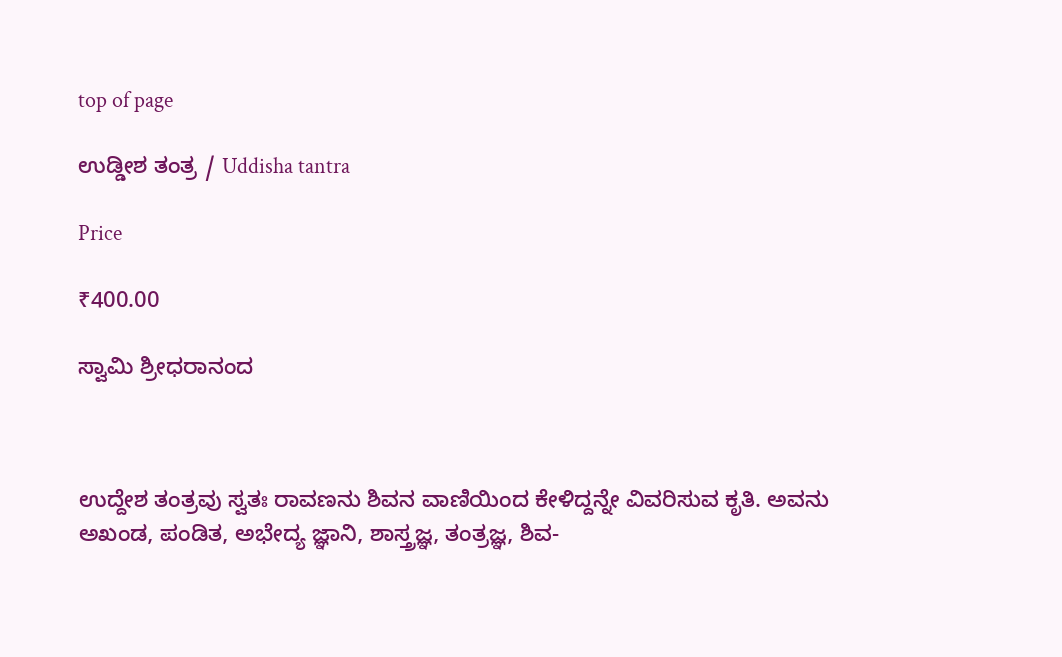top of page

ಉಡ್ಡೀಶ ತಂತ್ರ / Uddisha tantra

Price

₹400.00

ಸ್ವಾಮಿ ಶ್ರೀಧರಾನಂದ



ಉದ್ದೇಶ ತಂತ್ರವು ಸ್ವತಃ ರಾವಣನು ಶಿವನ ವಾಣಿಯಿಂದ ಕೇಳಿದ್ದನ್ನೇ ವಿವರಿಸುವ ಕೃತಿ. ಅವನು ಅಖಂಡ, ಪಂಡಿತ, ಅಭೇದ್ಯ ಜ್ಞಾನಿ, ಶಾಸ್ತ್ರಜ್ಞ, ತಂತ್ರಜ್ಞ, ಶಿವ-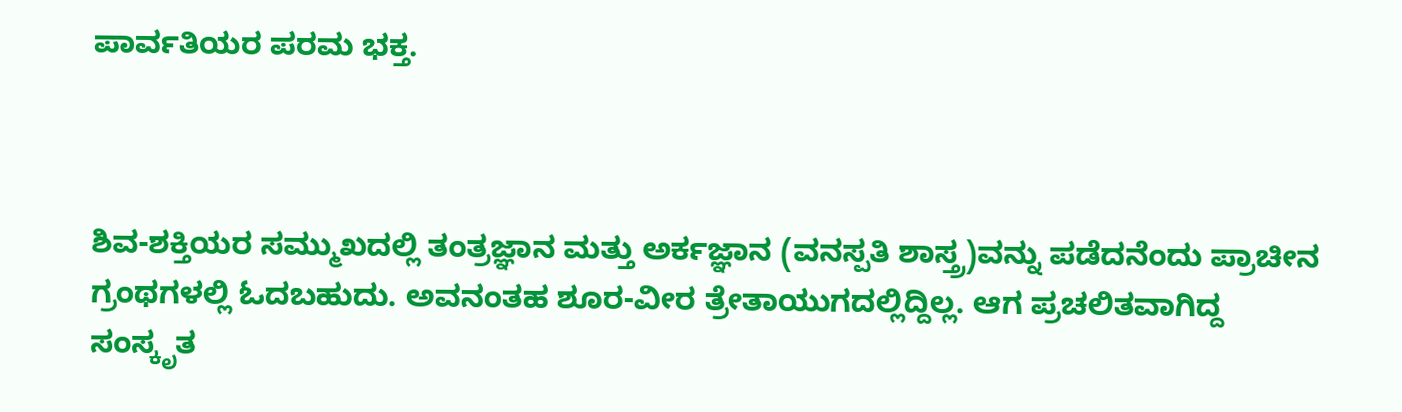ಪಾರ್ವತಿಯರ ಪರಮ ಭಕ್ತ.



ಶಿವ-ಶಕ್ತಿಯರ ಸಮ್ಮುಖದಲ್ಲಿ ತಂತ್ರಜ್ಞಾನ ಮತ್ತು ಅರ್ಕಜ್ಞಾನ (ವನಸ್ಪತಿ ಶಾಸ್ತ್ರ)ವನ್ನು ಪಡೆದನೆಂದು ಪ್ರಾಚೀನ ಗ್ರಂಥಗಳಲ್ಲಿ ಓದಬಹುದು. ಅವನಂತಹ ಶೂರ-ವೀರ ತ್ರೇತಾಯುಗದಲ್ಲಿದ್ದಿಲ್ಲ. ಆಗ ಪ್ರಚಲಿತವಾಗಿದ್ದ ಸಂಸ್ಕೃತ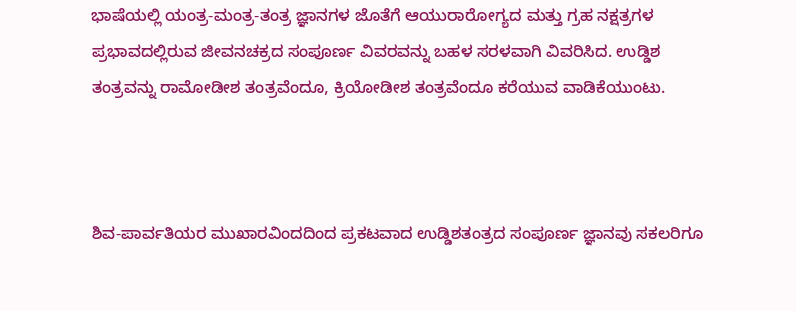ಭಾಷೆಯಲ್ಲಿ ಯಂತ್ರ-ಮಂತ್ರ-ತಂತ್ರ ಜ್ಞಾನಗಳ ಜೊತೆಗೆ ಆಯುರಾರೋಗ್ಯದ ಮತ್ತು ಗ್ರಹ ನಕ್ಷತ್ರಗಳ ಪ್ರಭಾವದಲ್ಲಿರುವ ಜೀವನಚಕ್ರದ ಸಂಪೂರ್ಣ ವಿವರವನ್ನು ಬಹಳ ಸರಳವಾಗಿ ವಿವರಿಸಿದ. ಉಡ್ಡಿಶ ತಂತ್ರವನ್ನು ರಾಮೋಡೀಶ ತಂತ್ರವೆಂದೂ, ಕ್ರಿಯೋಡೀಶ ತಂತ್ರವೆಂದೂ ಕರೆಯುವ ವಾಡಿಕೆಯುಂಟು.



ಶಿವ-ಪಾರ್ವತಿಯರ ಮುಖಾರವಿಂದದಿಂದ ಪ್ರಕಟವಾದ ಉಡ್ಡಿಶತಂತ್ರದ ಸಂಪೂರ್ಣ ಜ್ಞಾನವು ಸಕಲರಿಗೂ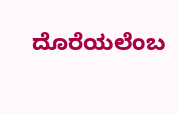ದೊರೆಯಲೆಂಬ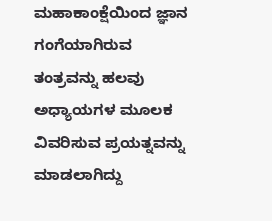ಮಹಾಕಾಂಕ್ಷೆಯಿಂದ ಜ್ಞಾನ ಗಂಗೆಯಾಗಿರುವ ತಂತ್ರವನ್ನು ಹಲವು ಅಧ್ಯಾಯಗಳ ಮೂಲಕ ವಿವರಿಸುವ ಪ್ರಯತ್ನವನ್ನು ಮಾಡಲಾಗಿದ್ದು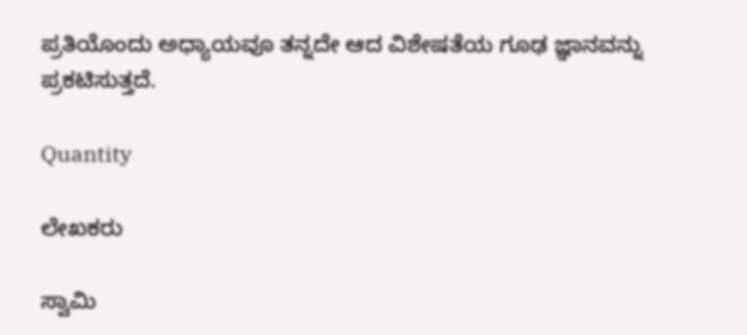ಪ್ರತಿಯೊಂದು ಅಧ್ಯಾಯವೂ ತನ್ನದೇ ಆದ ವಿಶೇಷತೆಯ ಗೂಢ ಜ್ಞಾನವನ್ನು ಪ್ರಕಟಿಸುತ್ತದೆ.

Quantity

ಲೇಖಕರು

ಸ್ವಾಮಿ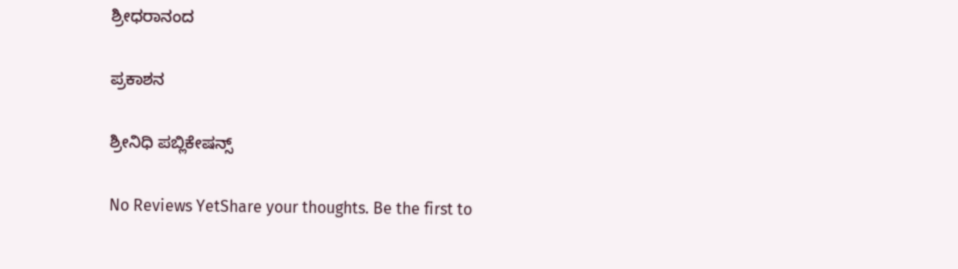ಶ್ರೀಧರಾನಂದ

ಪ್ರಕಾಶನ

ಶ್ರೀನಿಧಿ ಪಬ್ಲಿಕೇಷನ್ಸ್

No Reviews YetShare your thoughts. Be the first to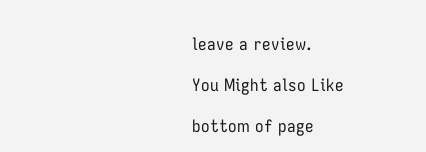leave a review.

You Might also Like

bottom of page